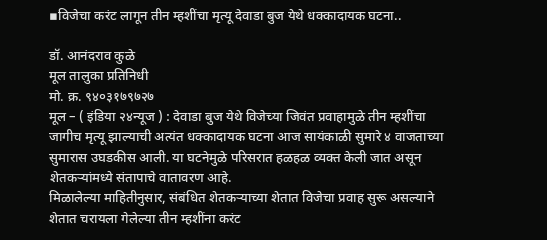▪विजेचा करंट लागून तीन म्हशींचा मृत्यू देवाडा बुज येथे धक्कादायक घटना..

डॉ. आनंदराव कुळे
मूल तालुका प्रतिनिधी
मो. क्र. ९४०३१७९७२७
मूल – ( इंडिया २४न्यूज ) : देवाडा बुज येथे विजेच्या जिवंत प्रवाहामुळे तीन म्हशींचा जागीच मृत्यू झाल्याची अत्यंत धक्कादायक घटना आज सायंकाळी सुमारे ४ वाजताच्या सुमारास उघडकीस आली. या घटनेमुळे परिसरात हळहळ व्यक्त केली जात असून शेतकऱ्यांमध्ये संतापाचे वातावरण आहे.
मिळालेल्या माहितीनुसार, संबंधित शेतकऱ्याच्या शेतात विजेचा प्रवाह सुरू असल्याने शेतात चरायला गेलेल्या तीन म्हशींना करंट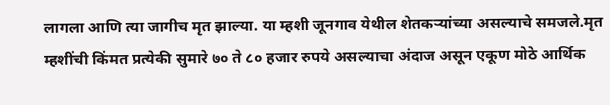लागला आणि त्या जागीच मृत झाल्या. या म्हशी जूनगाव येथील शेतकऱ्यांच्या असल्याचे समजले.मृत म्हशींची किंमत प्रत्येकी सुमारे ७० ते ८० हजार रुपये असल्याचा अंदाज असून एकूण मोठे आर्थिक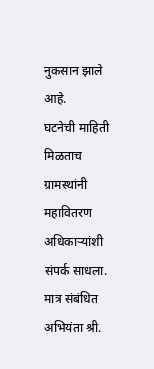नुकसान झाले आहे.
घटनेची माहिती मिळताच ग्रामस्थांनी महावितरण अधिकाऱ्यांशी संपर्क साधला. मात्र संबंधित अभियंता श्री.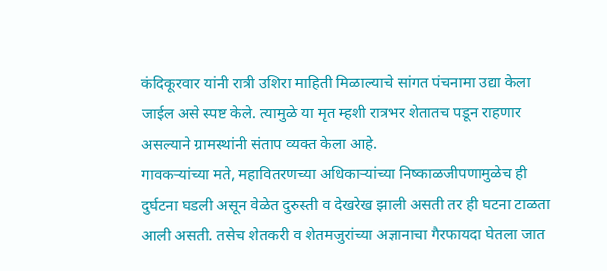कंदिकूरवार यांनी रात्री उशिरा माहिती मिळाल्याचे सांगत पंचनामा उद्या केला जाईल असे स्पष्ट केले. त्यामुळे या मृत म्हशी रात्रभर शेतातच पडून राहणार असल्याने ग्रामस्थांनी संताप व्यक्त केला आहे.
गावकऱ्यांच्या मते, महावितरणच्या अधिकाऱ्यांच्या निष्काळजीपणामुळेच ही दुर्घटना घडली असून वेळेत दुरुस्ती व देखरेख झाली असती तर ही घटना टाळता आली असती. तसेच शेतकरी व शेतमजुरांच्या अज्ञानाचा गैरफायदा घेतला जात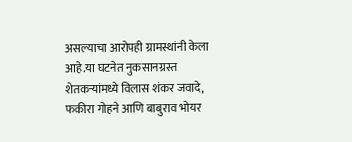असल्याचा आरोपही ग्रामस्थांनी केला आहे.या घटनेत नुकसानग्रस्त शेतकऱ्यांमध्ये विलास शंकर जवादे, फकीरा गोहने आणि बाबुराव भोयर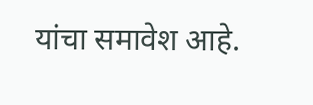यांचा समावेश आहे.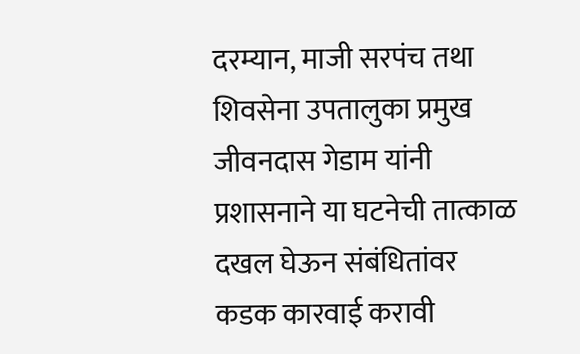दरम्यान, माजी सरपंच तथा शिवसेना उपतालुका प्रमुख जीवनदास गेडाम यांनी प्रशासनाने या घटनेची तात्काळ दखल घेऊन संबंधितांवर कडक कारवाई करावी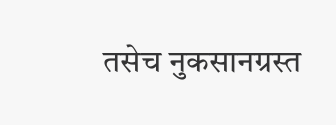तसेच नुकसानग्रस्त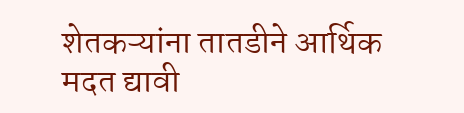शेतकऱ्यांना तातडीने आर्थिक मदत द्यावी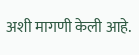अशी मागणी केली आहे.